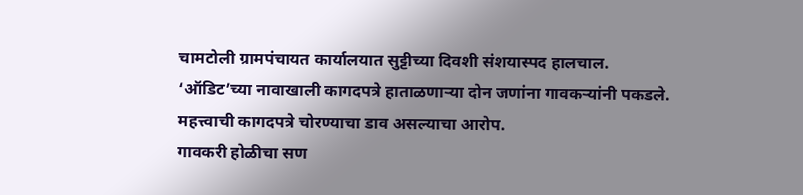चामटोली ग्रामपंचायत कार्यालयात सुट्टीच्या दिवशी संशयास्पद हालचाल.
‘ऑडिट’च्या नावाखाली कागदपत्रे हाताळणाऱ्या दोन जणांना गावकऱ्यांनी पकडले.
महत्त्वाची कागदपत्रे चोरण्याचा डाव असल्याचा आरोप.
गावकरी होळीचा सण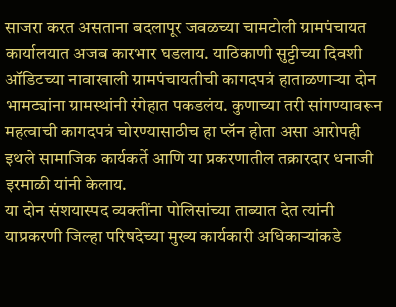साजरा करत असताना बदलापूर जवळच्या चामटोली ग्रामपंचायत कार्यालयात अजब कारभार घडलाय. याठिकाणी सुट्टीच्या दिवशी ऑडिटच्या नावाखाली ग्रामपंचायतीची कागदपत्रं हाताळणाऱ्या दोन भामट्यांना ग्रामस्थांनी रंगेहात पकडलंय. कुणाच्या तरी सांगण्यावरून महत्वाची कागदपत्रं चोरण्यासाठीच हा प्लॅन होता असा आरोपही इथले सामाजिक कार्यकर्ते आणि या प्रकरणातील तक्रारदार धनाजी इरमाळी यांनी केलाय.
या दोन संशयास्पद व्यक्तींना पोलिसांच्या ताब्यात देत त्यांनी याप्रकरणी जिल्हा परिषदेच्या मुख्य कार्यकारी अधिकाऱ्यांकडे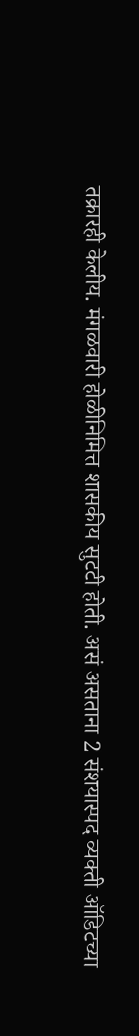तक्रारही केलीय. मंगळवारी होळीनिमित्त शासकीय सुटटी होती. असं असताना 2 संशयास्पद व्यक्ती ऑडिटच्या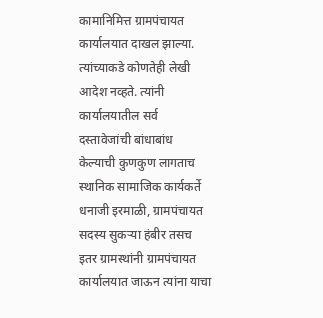कामानिमित्त ग्रामपंचायत कार्यालयात दाखल झाल्या. त्यांच्याकडे कोणतेही लेखी आदेश नव्हते. त्यांनी कार्यालयातील सर्व दस्तावेजांची बांधाबांध केल्याची कुणकुण लागताच स्थानिक सामाजिक कार्यकर्ते धनाजी इरमाळी, ग्रामपंचायत सदस्य सुकऱ्या हंबीर तसच इतर ग्रामस्थांनी ग्रामपंचायत कार्यालयात जाऊन त्यांना याचा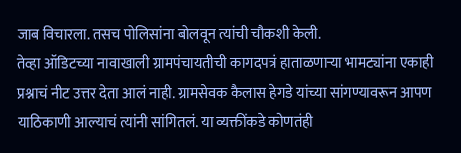जाब विचारला. तसच पोलिसांना बोलवून त्यांची चौकशी केली.
तेव्हा ऑडिटच्या नावाखाली ग्रामपंचायतीची कागदपत्रं हाताळणाऱ्या भामट्यांना एकाही प्रश्नाचं नीट उत्तर देता आलं नाही. ग्रामसेवक कैलास हेगडे यांच्या सांगण्यावरून आपण याठिकाणी आल्याचं त्यांनी सांगितलं. या व्यक्तींकडे कोणतंही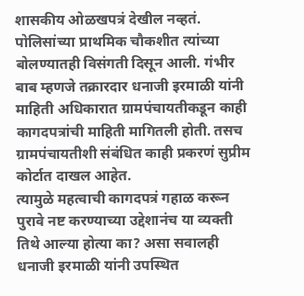शासकीय ओळखपत्रं देखील नव्हतं. पोलिसांच्या प्राथमिक चौकशीत त्यांच्या बोलण्यातही विसंगती दिसून आली. गंभीर बाब म्हणजे तक्रारदार धनाजी इरमाळी यांनी माहिती अधिकारात ग्रामपंचायतीकडून काही कागदपत्रांची माहिती मागितली होती. तसच ग्रामपंचायतीशी संबंधित काही प्रकरणं सुप्रीम कोर्टात दाखल आहेत.
त्यामुळे महत्वाची कागदपत्रं गहाळ करून पुरावे नष्ट करण्याच्या उद्देशानंच या व्यक्ती तिथे आल्या होत्या का? असा सवालही धनाजी इरमाळी यांनी उपस्थित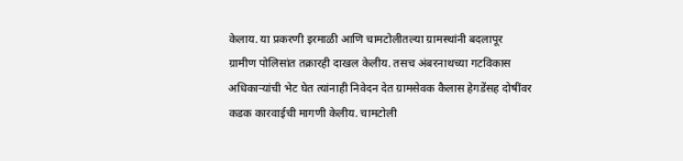केलाय. या प्रकरणी इरमाळी आणि चामटोलीतल्या ग्रामस्थांनी बदलापूर ग्रामीण पोलिसांत तक्रारही दाखल केलीय. तसच अंबरनाथच्या गटविकास अधिकाऱ्यांची भेट घेत त्यांनाही निवेदन देत ग्रामसेवक कैलास हेगडेंसह दोषींवर कडक कारवाईची मागणी केलीय. चामटोली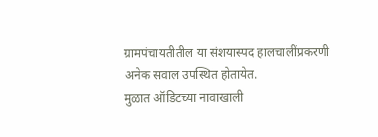ग्रामपंचायतीतील या संशयास्पद हालचालींप्रकरणी अनेक सवाल उपस्थित होतायेत.
मुळात ऑडिटच्या नावाखाली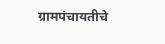ग्रामपंचायतीचे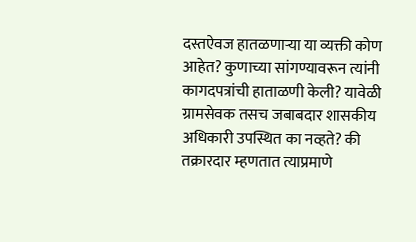दस्तऐवज हातळणाऱ्या या व्यक्ती कोण आहेत? कुणाच्या सांगण्यावरून त्यांनी कागदपत्रांची हाताळणी केली? यावेळी ग्रामसेवक तसच जबाबदार शासकीय अधिकारी उपस्थित का नव्हते? की तक्रारदार म्हणतात त्याप्रमाणे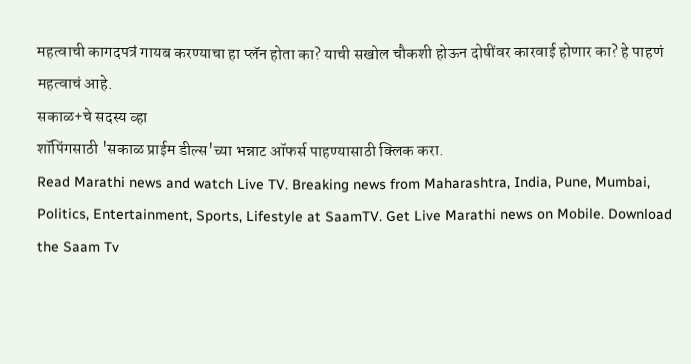महत्वाची कागदपत्रं गायब करण्याचा हा प्लॅन होता का? याची सखोल चौकशी होऊन दोषींवर कारवाई होणार का? हे पाहणं महत्वाचं आहे.
सकाळ+चे सदस्य व्हा
शॉपिंगसाठी 'सकाळ प्राईम डील्स'च्या भन्नाट ऑफर्स पाहण्यासाठी क्लिक करा.
Read Marathi news and watch Live TV. Breaking news from Maharashtra, India, Pune, Mumbai, Politics, Entertainment, Sports, Lifestyle at SaamTV. Get Live Marathi news on Mobile. Download the Saam Tv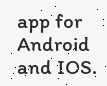app for Android and IOS.